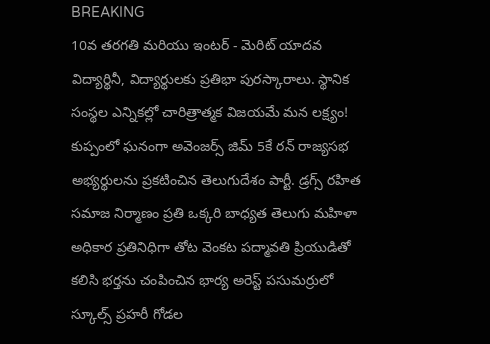BREAKING
10వ తరగతి మరియు ఇంటర్ - మెరిట్ యాదవ విద్యార్థినీ, విద్యార్థులకు ప్రతిభా పురస్కారాలు. స్థానిక సంస్థల ఎన్నికల్లో చారిత్రాత్మక విజయమే మన లక్ష్యం! కుప్పంలో ఘనంగా అవెంజర్స్ జిమ్ 5కే రన్ రాజ్యసభ అభ్యర్థులను ప్రకటించిన తెలుగుదేశం పార్టీ. డ్రగ్స్ రహిత సమాజ నిర్మాణం ప్రతి ఒక్కరి బాధ్యత తెలుగు మహిళా అధికార ప్రతినిధిగా తోట వెంకట పద్మావతి ప్రియుడితో కలిసి భర్తను చంపించిన భార్య అరెస్ట్ పసుమర్రులో స్కూల్స్ ప్రహరీ గోడల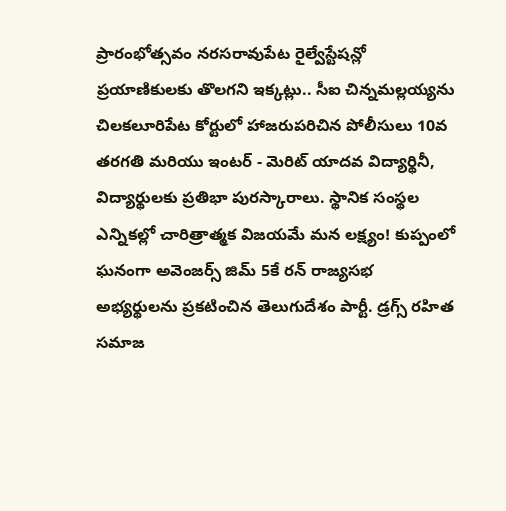ప్రారంభోత్సవం నరసరావుపేట రైల్వేస్టేషన్లో ప్రయాణికులకు తొలగని ఇక్కట్లు.. సీఐ చిన్నమల్లయ్యను చిలకలూరిపేట కోర్టులో హాజరుపరిచిన పోలీసులు 10వ తరగతి మరియు ఇంటర్ - మెరిట్ యాదవ విద్యార్థినీ, విద్యార్థులకు ప్రతిభా పురస్కారాలు. స్థానిక సంస్థల ఎన్నికల్లో చారిత్రాత్మక విజయమే మన లక్ష్యం! కుప్పంలో ఘనంగా అవెంజర్స్ జిమ్ 5కే రన్ రాజ్యసభ అభ్యర్థులను ప్రకటించిన తెలుగుదేశం పార్టీ. డ్రగ్స్ రహిత సమాజ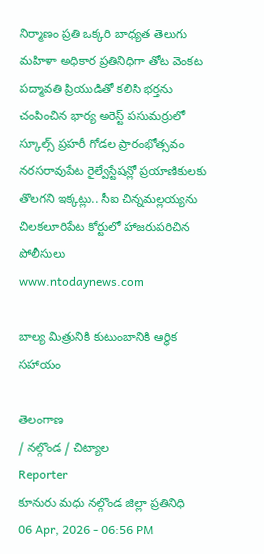నిర్మాణం ప్రతి ఒక్కరి బాధ్యత తెలుగు మహిళా అధికార ప్రతినిధిగా తోట వెంకట పద్మావతి ప్రియుడితో కలిసి భర్తను చంపించిన భార్య అరెస్ట్ పసుమర్రులో స్కూల్స్ ప్రహరీ గోడల ప్రారంభోత్సవం నరసరావుపేట రైల్వేస్టేషన్లో ప్రయాణికులకు తొలగని ఇక్కట్లు.. సీఐ చిన్నమల్లయ్యను చిలకలూరిపేట కోర్టులో హాజరుపరిచిన పోలీసులు
www.ntodaynews.com

బాల్య మిత్రునికి కుటుంబానికి ఆర్థిక సహాయం

తెలంగాణ
/ నల్గొండ / చిట్యాల
Reporter
కూనురు మధు నల్గొండ జిల్లా ప్రతినిధి
06 Apr, 2026 - 06:56 PM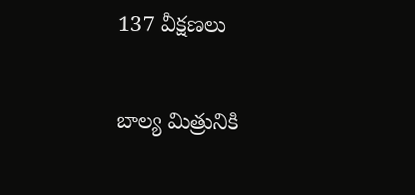137 వీక్షణలు

బాల్య మిత్రునికి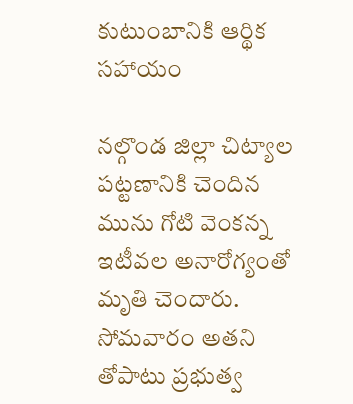కుటుంబానికి ఆర్థిక సహాయం

నల్గొండ జిల్లా చిట్యాల పట్టణానికి చెందిన మును గోటి వెంకన్న ఇటీవల అనారోగ్యంతో మృతి చెందారు. సోమవారం అతని తోపాటు ప్రభుత్వ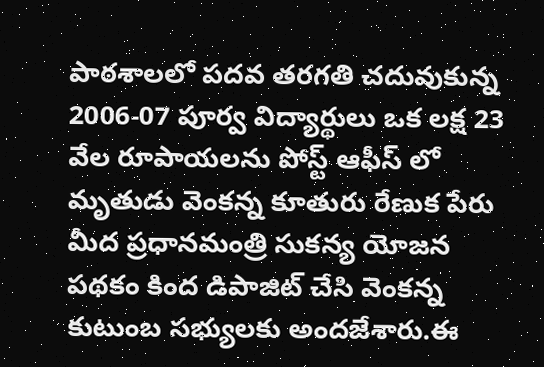పాఠశాలలో పదవ తరగతి చదువుకున్న 2006-07 పూర్వ విద్యార్థులు ఒక లక్ష 23 వేల రూపాయలను పోస్ట్ ఆఫీస్ లో మృతుడు వెంకన్న కూతురు రేణుక పేరు మీద ప్రధానమంత్రి సుకన్య యోజన పథకం కింద డిపాజిట్ చేసి వెంకన్న కుటుంబ సభ్యులకు అందజేశారు.ఈ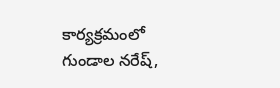కార్యక్రమంలో గుండాల నరేష్,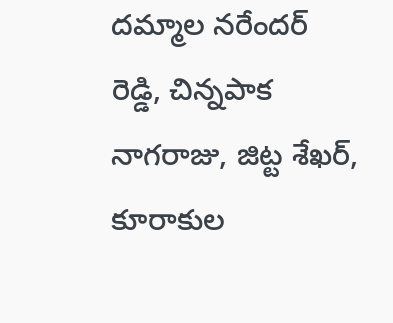దమ్మాల నరేందర్ రెడ్డి, చిన్నపాక నాగరాజు, జిట్ట శేఖర్, కూరాకుల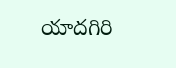యాదగిరి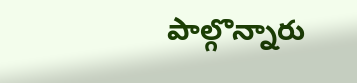పాల్గొన్నారు